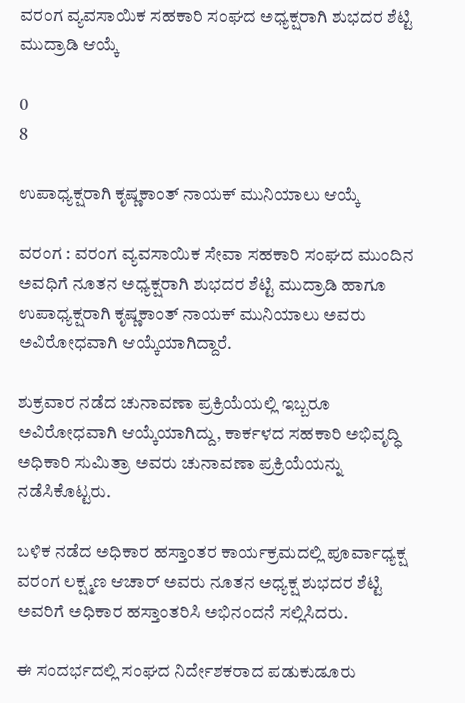ವರಂಗ ವ್ಯವಸಾಯಿಕ ಸಹಕಾರಿ ಸಂಘದ ಅಧ್ಯಕ್ಷರಾಗಿ ಶುಭದರ ಶೆಟ್ಟಿ ಮುದ್ರಾಡಿ ಆಯ್ಕೆ

0
8

ಉಪಾಧ್ಯಕ್ಷರಾಗಿ ಕೃಷ್ಣಕಾಂತ್ ನಾಯಕ್ ಮುನಿಯಾಲು ಆಯ್ಕೆ

ವರಂಗ : ವರಂಗ ವ್ಯವಸಾಯಿಕ ಸೇವಾ ಸಹಕಾರಿ ಸಂಘದ ಮುಂದಿನ ಅವಧಿಗೆ ನೂತನ ಅಧ್ಯಕ್ಷರಾಗಿ ಶುಭದರ ಶೆಟ್ಟಿ ಮುದ್ರಾಡಿ ಹಾಗೂ ಉಪಾಧ್ಯಕ್ಷರಾಗಿ ಕೃಷ್ಣಕಾಂತ್ ನಾಯಕ್ ಮುನಿಯಾಲು ಅವರು ಅವಿರೋಧವಾಗಿ ಆಯ್ಕೆಯಾಗಿದ್ದಾರೆ.

ಶುಕ್ರವಾರ ನಡೆದ ಚುನಾವಣಾ ಪ್ರಕ್ರಿಯೆಯಲ್ಲಿ ಇಬ್ಬರೂ ಅವಿರೋಧವಾಗಿ ಆಯ್ಕೆಯಾಗಿದ್ದು, ಕಾರ್ಕಳದ ಸಹಕಾರಿ ಅಭಿವೃದ್ಧಿ ಅಧಿಕಾರಿ ಸುಮಿತ್ರಾ ಅವರು ಚುನಾವಣಾ ಪ್ರಕ್ರಿಯೆಯನ್ನು ನಡೆಸಿಕೊಟ್ಟರು.

ಬಳಿಕ ನಡೆದ ಅಧಿಕಾರ ಹಸ್ತಾಂತರ ಕಾರ್ಯಕ್ರಮದಲ್ಲಿ ಪೂರ್ವಾಧ್ಯಕ್ಷ ವರಂಗ ಲಕ್ಷ್ಮಣ ಆಚಾರ್ ಅವರು ನೂತನ ಅಧ್ಯಕ್ಷ ಶುಭದರ ಶೆಟ್ಟಿ ಅವರಿಗೆ ಅಧಿಕಾರ ಹಸ್ತಾಂತರಿಸಿ ಅಭಿನಂದನೆ ಸಲ್ಲಿಸಿದರು.

ಈ ಸಂದರ್ಭದಲ್ಲಿ ಸಂಘದ ನಿರ್ದೇಶಕರಾದ ಪಡುಕುಡೂರು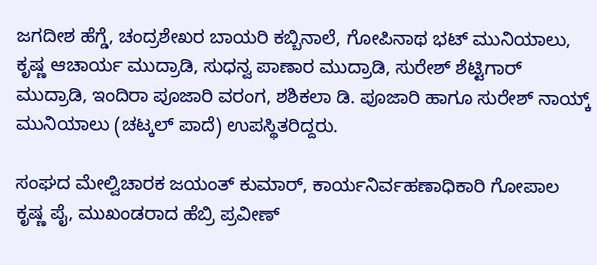ಜಗದೀಶ ಹೆಗ್ಡೆ, ಚಂದ್ರಶೇಖರ ಬಾಯರಿ ಕಬ್ಬಿನಾಲೆ, ಗೋಪಿನಾಥ ಭಟ್ ಮುನಿಯಾಲು, ಕೃಷ್ಣ ಆಚಾರ್ಯ ಮುದ್ರಾಡಿ, ಸುಧನ್ವ ಪಾಣಾರ ಮುದ್ರಾಡಿ, ಸುರೇಶ್ ಶೆಟ್ಟಿಗಾರ್ ಮುದ್ರಾಡಿ, ಇಂದಿರಾ ಪೂಜಾರಿ ವರಂಗ, ಶಶಿಕಲಾ ಡಿ. ಪೂಜಾರಿ ಹಾಗೂ ಸುರೇಶ್ ನಾಯ್ಕ್ ಮುನಿಯಾಲು (ಚಟ್ಕಲ್ ಪಾದೆ) ಉಪಸ್ಥಿತರಿದ್ದರು.

ಸಂಘದ ಮೇಲ್ವಿಚಾರಕ ಜಯಂತ್ ಕುಮಾರ್, ಕಾರ್ಯನಿರ್ವಹಣಾಧಿಕಾರಿ ಗೋಪಾಲ ಕೃಷ್ಣ ಪೈ, ಮುಖಂಡರಾದ ಹೆಬ್ರಿ ಪ್ರವೀಣ್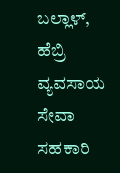ಬಲ್ಲಾಳ್, ಹೆಬ್ರಿ ವ್ಯವಸಾಯ ಸೇವಾ ಸಹಕಾರಿ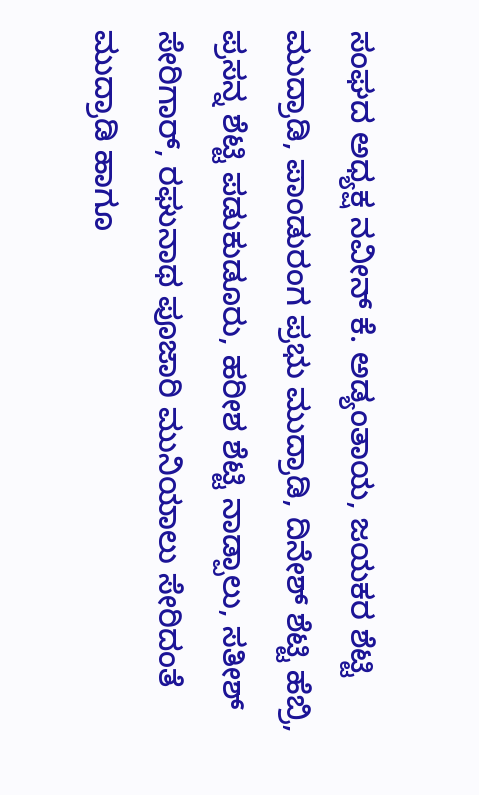ಸಂಘದ ಅಧ್ಯಕ್ಷ ನವೀನ್ ಕೆ. ಅಡ್ಯಂತಾಯ, ಜಯಕರ ಶೆಟ್ಟಿ ಮುದ್ರಾಡಿ, ಪಾಂಡುರಂಗ ಪ್ರಭು ಮುದ್ರಾಡಿ, ದಿನೇಶ್ ಶೆಟ್ಟಿ ಹೆಬ್ರಿ, ಪ್ರಸನ್ನ ಶೆಟ್ಟಿ ಪಡುಕುಡೂರು, ಹರೀಶ ಶೆಟ್ಟಿ ನಾಡ್ಪಾಲು, ಸತೀಶ್ ಸೇರಿಗಾರ್, ರಘುನಾಥ ಪೂಜಾರಿ ಮುನಿಯಾಲು ಸೇರಿದಂತೆ ಮುದ್ರಾಡಿ ಹಾಗೂ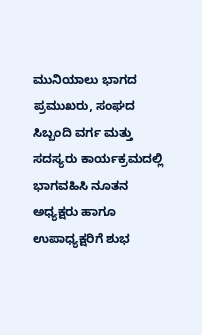ಮುನಿಯಾಲು ಭಾಗದ ಪ್ರಮುಖರು, ಸಂಘದ ಸಿಬ್ಬಂದಿ ವರ್ಗ ಮತ್ತು ಸದಸ್ಯರು ಕಾರ್ಯಕ್ರಮದಲ್ಲಿ ಭಾಗವಹಿಸಿ ನೂತನ ಅಧ್ಯಕ್ಷರು ಹಾಗೂ ಉಪಾಧ್ಯಕ್ಷರಿಗೆ ಶುಭ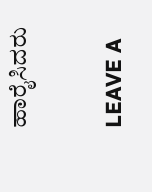ಹಾರೈಸಿದರು

LEAVE A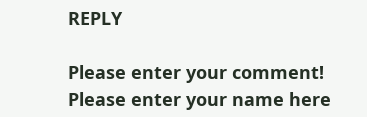REPLY

Please enter your comment!
Please enter your name here